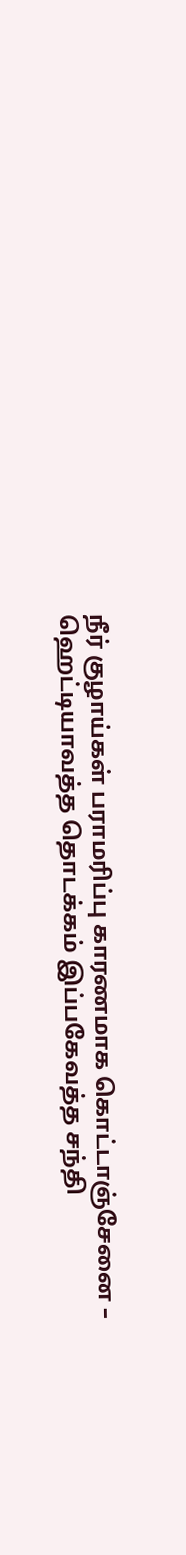நீர் குழாய்கள் பராமரிப்பு காரணமாக கொட்டாஞ்சேனை – ஹெட்டியாவத்த தொடக்கம் இப்பகேவத்த சந்தி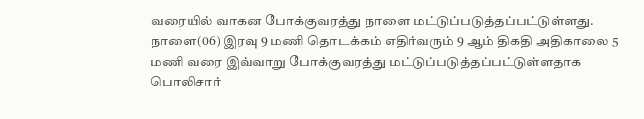வரையில் வாகன போக்குவரத்து நாளை மட்டுப்படுத்தப்பட்டுள்ளது.
நாளை(06) இரவு 9 மணி தொடக்கம் எதிர்வரும் 9 ஆம் திகதி அதிகாலை 5 மணி வரை இவ்வாறு போக்குவரத்து மட்டுப்படுத்தப்பட்டுள்ளதாக பொலிசார்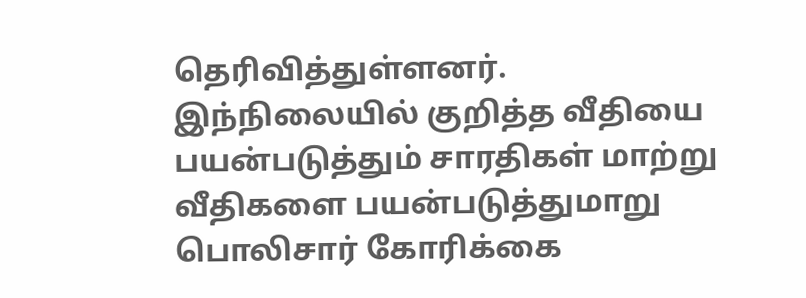தெரிவித்துள்ளனர்.
இந்நிலையில் குறித்த வீதியை பயன்படுத்தும் சாரதிகள் மாற்று வீதிகளை பயன்படுத்துமாறு பொலிசார் கோரிக்கை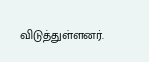விடுத்துள்ளனர்.